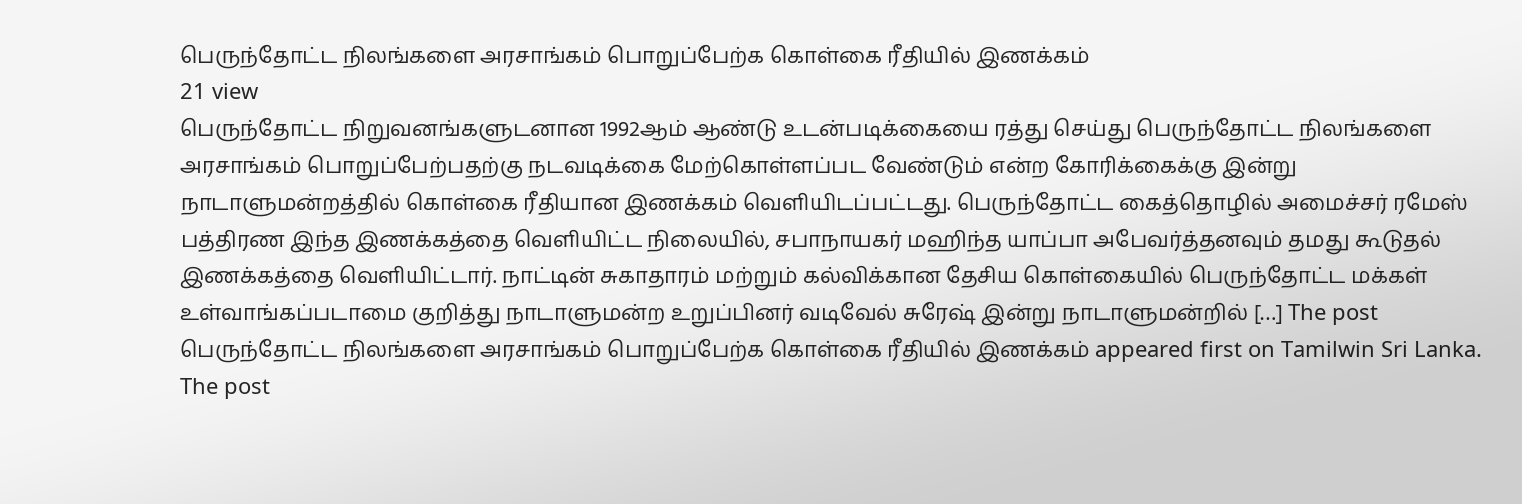பெருந்தோட்ட நிலங்களை அரசாங்கம் பொறுப்பேற்க கொள்கை ரீதியில் இணக்கம்
21 view
பெருந்தோட்ட நிறுவனங்களுடனான 1992ஆம் ஆண்டு உடன்படிக்கையை ரத்து செய்து பெருந்தோட்ட நிலங்களை அரசாங்கம் பொறுப்பேற்பதற்கு நடவடிக்கை மேற்கொள்ளப்பட வேண்டும் என்ற கோரிக்கைக்கு இன்று நாடாளுமன்றத்தில் கொள்கை ரீதியான இணக்கம் வெளியிடப்பட்டது. பெருந்தோட்ட கைத்தொழில் அமைச்சர் ரமேஸ் பத்திரண இந்த இணக்கத்தை வெளியிட்ட நிலையில், சபாநாயகர் மஹிந்த யாப்பா அபேவர்த்தனவும் தமது கூடுதல் இணக்கத்தை வெளியிட்டார். நாட்டின் சுகாதாரம் மற்றும் கல்விக்கான தேசிய கொள்கையில் பெருந்தோட்ட மக்கள் உள்வாங்கப்படாமை குறித்து நாடாளுமன்ற உறுப்பினர் வடிவேல் சுரேஷ் இன்று நாடாளுமன்றில் […] The post பெருந்தோட்ட நிலங்களை அரசாங்கம் பொறுப்பேற்க கொள்கை ரீதியில் இணக்கம் appeared first on Tamilwin Sri Lanka.
The post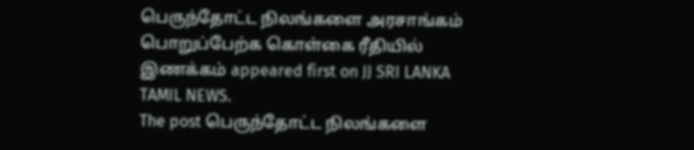பெருந்தோட்ட நிலங்களை அரசாங்கம் பொறுப்பேற்க கொள்கை ரீதியில் இணக்கம் appeared first on JJ SRI LANKA TAMIL NEWS.
The post பெருந்தோட்ட நிலங்களை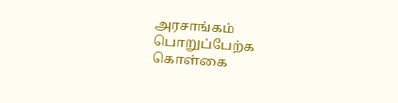அரசாங்கம் பொறுப்பேற்க கொள்கை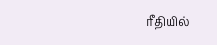ரீதியில்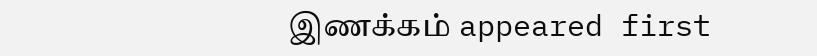இணக்கம் appeared first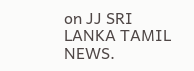on JJ SRI LANKA TAMIL NEWS.